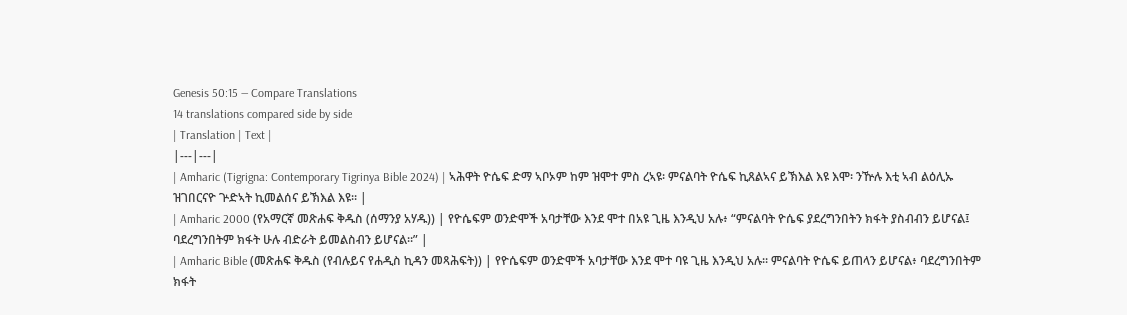Genesis 50:15 — Compare Translations
14 translations compared side by side
| Translation | Text |
|---|---|
| Amharic (Tigrigna: Contemporary Tigrinya Bible 2024) | ኣሕዋት ዮሴፍ ድማ ኣቦኦም ከም ዝሞተ ምስ ረኣዩ፡ ምናልባት ዮሴፍ ኪጸልኣና ይኽእል እዩ እሞ፡ ንዅሉ እቲ ኣብ ልዕሊኡ ዝገበርናዮ ጕድኣት ኪመልሰና ይኽእል እዩ። |
| Amharic 2000 (የአማርኛ መጽሐፍ ቅዱስ (ሰማንያ አሃዱ)) | የዮሴፍም ወንድሞች አባታቸው እንደ ሞተ በአዩ ጊዜ እንዲህ አሉ፥ “ምናልባት ዮሴፍ ያደረግንበትን ክፋት ያስብብን ይሆናል፤ ባደረግንበትም ክፋት ሁሉ ብድራት ይመልስብን ይሆናል።” |
| Amharic Bible (መጽሐፍ ቅዱስ (የብሉይና የሐዲስ ኪዳን መጻሕፍት)) | የዮሴፍም ወንድሞች አባታቸው እንደ ሞተ ባዩ ጊዜ እንዲህ አሉ። ምናልባት ዮሴፍ ይጠላን ይሆናል፥ ባደረግንበትም ክፋት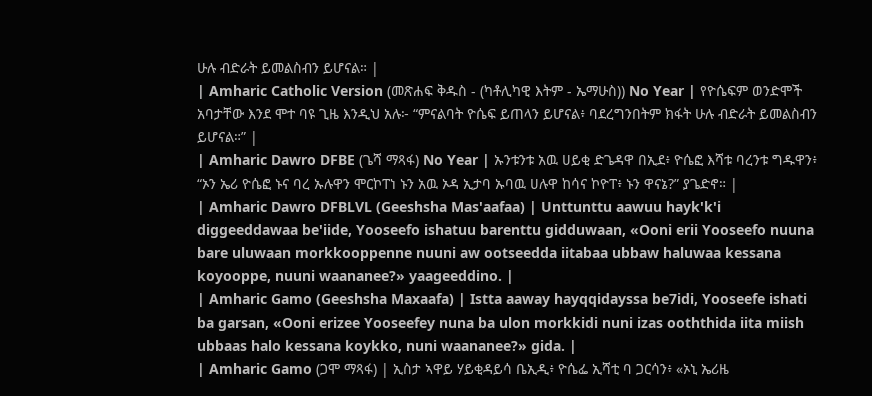ሁሉ ብድራት ይመልስብን ይሆናል። |
| Amharic Catholic Version (መጽሐፍ ቅዱስ - (ካቶሊካዊ እትም - ኤማሁስ)) No Year | የዮሴፍም ወንድሞች አባታቸው እንደ ሞተ ባዩ ጊዜ እንዲህ አሉ፦ “ምናልባት ዮሴፍ ይጠላን ይሆናል፥ ባደረግንበትም ክፋት ሁሉ ብድራት ይመልስብን ይሆናል።” |
| Amharic Dawro DFBE (ጌሻ ማጻፋ) No Year | ኡንቱንቱ አዉ ሀይቂ ድጌዳዋ በኢደ፥ ዮሴፎ እሻቱ ባረንቱ ግዱዋን፥ “ኦን ኤሪ ዮሴፎ ኑና ባረ ኡሉዋን ሞርኮፐነ ኑን አዉ ኦዳ ኢታባ ኡባዉ ሀሉዋ ከሳና ኮዮፐ፥ ኑን ዋናኔ?” ያጌድኖ። |
| Amharic Dawro DFBLVL (Geeshsha Mas'aafaa) | Unttunttu aawuu hayk'k'i diggeeddawaa be'iide, Yooseefo ishatuu barenttu gidduwaan, «Ooni erii Yooseefo nuuna bare uluwaan morkkooppenne nuuni aw ootseedda iitabaa ubbaw haluwaa kessana koyooppe, nuuni waananee?» yaageeddino. |
| Amharic Gamo (Geeshsha Maxaafa) | Istta aaway hayqqidayssa be7idi, Yooseefe ishati ba garsan, «Ooni erizee Yooseefey nuna ba ulon morkkidi nuni izas ooththida iita miish ubbaas halo kessana koykko, nuni waananee?» gida. |
| Amharic Gamo (ጋሞ ማጻፋ) | ኢስታ ኣዋይ ሃይቂዳይሳ ቤኢዲ፥ ዮሴፌ ኢሻቲ ባ ጋርሳን፥ «ኦኒ ኤሪዜ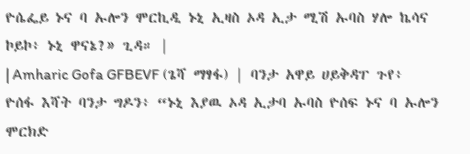ዮሴፌይ ኑና ባ ኡሎን ሞርኪዲ ኑኒ ኢዛስ ኦዳ ኢታ ሚሽ ኡባስ ሃሎ ኬሳና ኮይኮ፥ ኑኒ ዋናኔ?» ጊዳ። |
| Amharic Gofa GFBEVF (ጌሻ ማፃፋ) | ባንታ አዋይ ሀይቅዳፐ ጉየ፥ ዮሰፋ እሻት ባንታ ግዶን፥ “ኑኒ እያዉ ኦዳ ኢታባ ኡባስ ዮሰፍ ኑና ባ ኡሎን ሞርክድ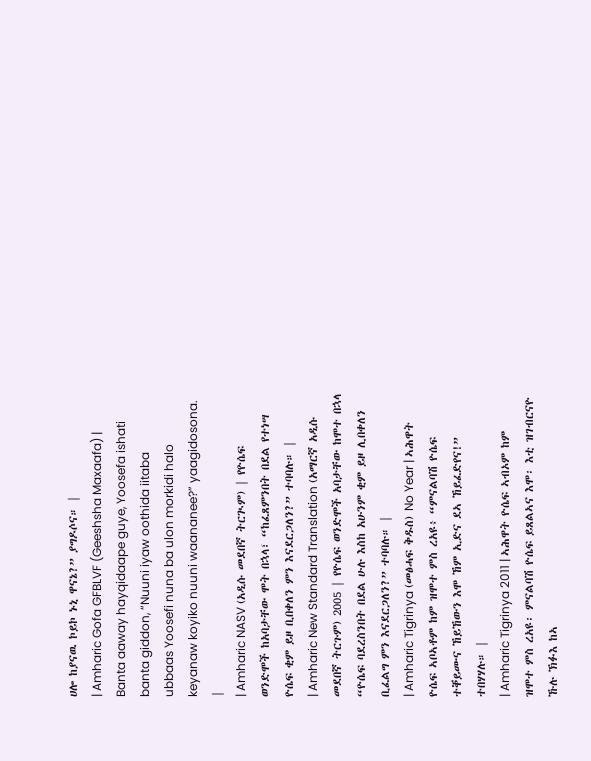ሀሎ ከያናዉ ኮይኮ ኑኒ ዋናኔ?” ያግዶሶና። |
| Amharic Gofa GFBLVF (Geeshsha Maxaafa) | Banta aaway hayqidaape guye, Yoosefa ishati banta giddon, “Nuuni iyaw oothida iitaba ubbaas Yoosefi nuna ba ulon morkidi halo keyanaw koyiko nuuni waananee?” yaagidosona. |
| Amharic NASV (አዲሱ መደበኛ ትርጒም) | የዮሴፍ ወንድሞች ከአባታቸው ሞት በኋላ፣ “ከፈጸምንበት በደል የተነሣ ዮሴፍ ቂም ይዞ ቢበቀለን ምን እናደርጋለን?” ተባባሉ። |
| Amharic New Standard Translation (አማርኛ አዲሱ መደበኛ ትርጉም) 2005 | የዮሴፍ ወንድሞች አባታቸው ከሞተ በኋላ “ዮሴፍ ባደረስንበት በደል ሁሉ እስከ አሁንም ቂም ይዞ ሊበቀለን ቢፈልግ ምን እናደርጋለን?” ተባባሉ። |
| Amharic Tigrinya (መፅሓፍ ቅዱስ) No Year | ኣሕዋት ዮሴፍ ኣቦኣቶም ከም ዝሞተ ምስ ረአዩ፥ “ምናልባሽ ዮሴፍ ተቐይሙና ኸይኸውን እሞ ኸም ኢድና ደኣ ኸይፈድየና!” ተበሃሃሉ። |
| Amharic Tigrinya 2011 | ኣሕዋት ዮሴፍ ኣብኦም ከም ዝሞተ ምስ ረአዩ፡ ምናልባሽ ዮሴፍ ይጸልኣና እሞ፡ እቲ ዝገብርናዮ ኹሉ ኽፉእ ከኣ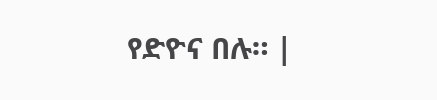የድዮና በሉ። |